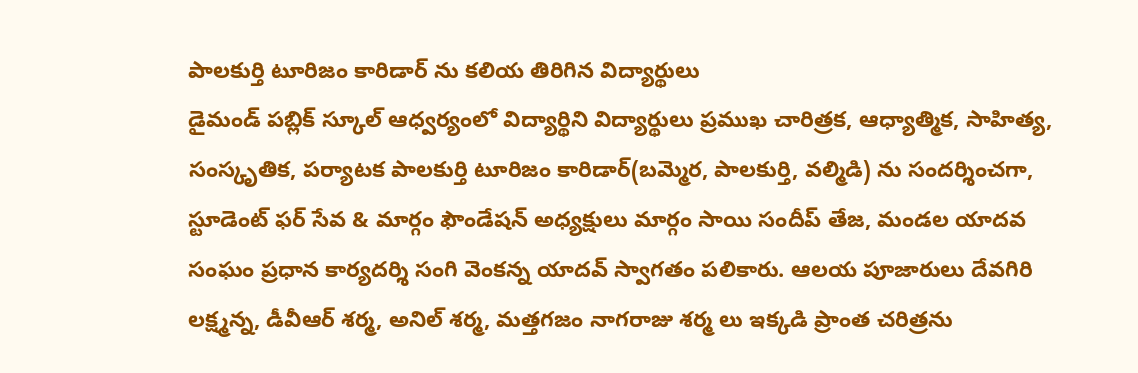పాలకుర్తి టూరిజం కారిడార్ ను కలియ తిరిగిన విద్యార్థులు
డైమండ్ పబ్లిక్ స్కూల్ ఆధ్వర్యంలో విద్యార్థిని విద్యార్థులు ప్రముఖ చారిత్రక, ఆధ్యాత్మిక, సాహిత్య, సంస్కృతిక, పర్యాటక పాలకుర్తి టూరిజం కారిడార్(బమ్మెర, పాలకుర్తి, వల్మిడి) ను సందర్శించగా, స్టూడెంట్ ఫర్ సేవ & మార్గం ఫౌండేషన్ అధ్యక్షులు మార్గం సాయి సందీప్ తేజ, మండల యాదవ సంఘం ప్రధాన కార్యదర్శి సంగి వెంకన్న యాదవ్ స్వాగతం పలికారు. ఆలయ పూజారులు దేవగిరి లక్ష్మన్న, డీవీఆర్ శర్మ, అనిల్ శర్మ, మత్తగజం నాగరాజు శర్మ లు ఇక్కడి ప్రాంత చరిత్రను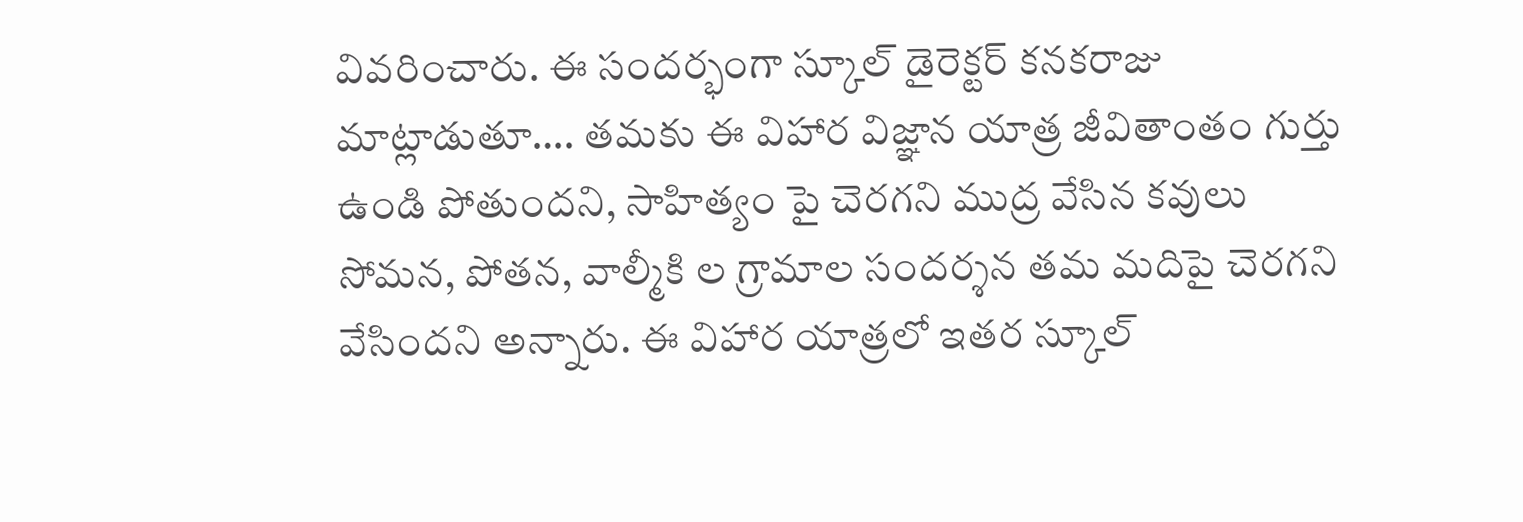వివరించారు. ఈ సందర్భంగా స్కూల్ డైరెక్టర్ కనకరాజు మాట్లాడుతూ…. తమకు ఈ విహార విజ్ఞాన యాత్ర జీవితాంతం గుర్తు ఉండి పోతుందని, సాహిత్యం పై చెరగని ముద్ర వేసిన కవులు సోమన, పోతన, వాల్మీకి ల గ్రామాల సందర్శన తమ మదిపై చెరగని వేసిందని అన్నారు. ఈ విహార యాత్రలో ఇతర స్కూల్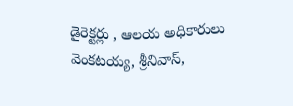డైరెక్టర్లు , ఆలయ అధికారులు వెంకటయ్య, శ్రీనివాస్,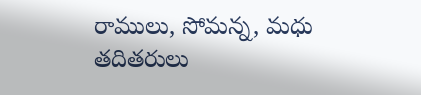రాములు, సోమన్న, మధు తదితరులు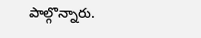పాల్గొన్నారు.